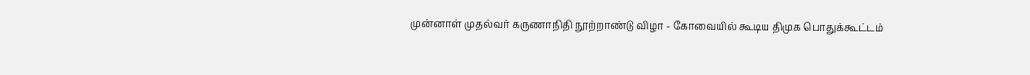முன்னாள் முதல்வர் கருணாநிதி நூற்றாண்டு விழா - கோவையில் கூடிய திமுக பொதுக்கூட்டம்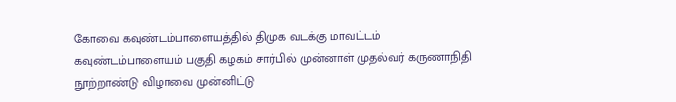கோவை கவுண்டம்பாளையத்தில் திமுக வடக்கு மாவட்டம் கவுண்டம்பாளையம் பகுதி கழகம் சார்பில் முன்னாள் முதல்வர் கருணாநிதி நூற்றாண்டு விழாவை முன்னிட்டு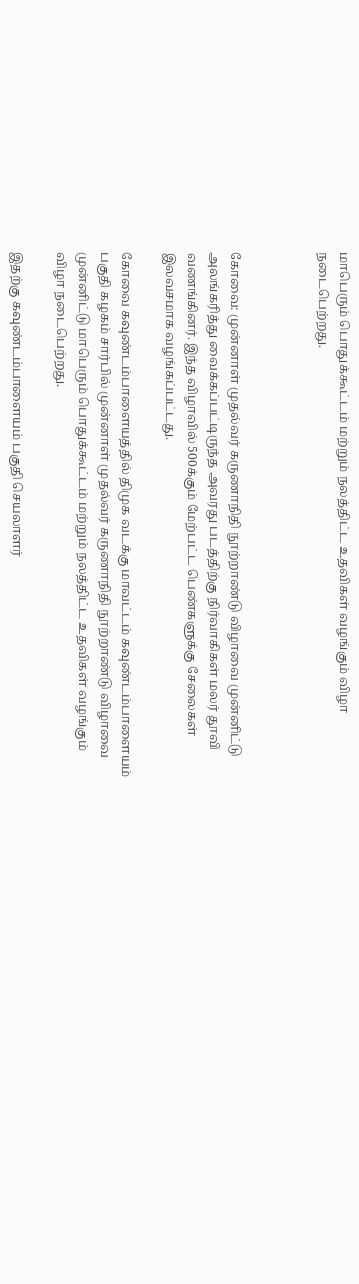மாபெரும் பொதுக்கூட்டம் மற்றும் நலத்திட்ட உதவிகள் வழங்கும் விழா நடைபெற்றது.



கோவை: முன்னாள் முதல்வர் கருணாநிதி நூற்றாண்டு விழாவை முன்னிட்டு அலங்கரித்து வைக்கப்பட்டிருந்த அவரது படத்திற்கு நிர்வாகிகள் மலர் தூவி வணங்கினர். இந்த விழாவில் 500க்கும் மேற்பட்ட பெண்களுக்கு சேலைகள் இலவசமாக வழங்கப்பட்டது.

கோவை கவுண்டம்பாளையத்தில் திமுக வடக்கு மாவட்டம் கவுண்டம்பாளையம் பகுதி கழகம் சார்பில் முன்னாள் முதல்வர் கருணாநிதி நூற்றாண்டு விழாவை முன்னிட்டு மாபெரும் பொதுக்கூட்டம் மற்றும் நலத்திட்ட உதவிகள் வழங்கும் விழா நடைபெற்றது.

இதற்கு கவுண்டம்பாளையம் பகுதி செயலாளர்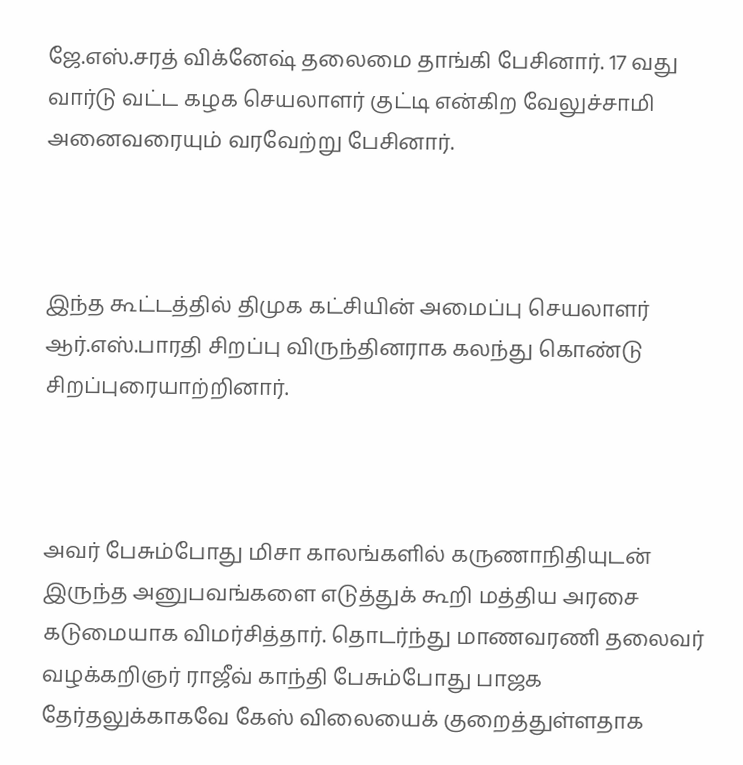ஜே.எஸ்.சரத் விக்னேஷ் தலைமை தாங்கி பேசினார். 17 வது வார்டு வட்ட கழக செயலாளர் குட்டி என்கிற வேலுச்சாமி அனைவரையும் வரவேற்று பேசினார்.



இந்த கூட்டத்தில் திமுக கட்சியின் அமைப்பு செயலாளர் ஆர்.எஸ்.பாரதி சிறப்பு விருந்தினராக கலந்து கொண்டு சிறப்புரையாற்றினார்.



அவர் பேசும்போது மிசா காலங்களில் கருணாநிதியுடன் இருந்த அனுபவங்களை எடுத்துக் கூறி மத்திய அரசை கடுமையாக விமர்சித்தார். தொடர்ந்து மாணவரணி தலைவர் வழக்கறிஞர் ராஜீவ் காந்தி பேசும்போது பாஜக தேர்தலுக்காகவே கேஸ் விலையைக் குறைத்துள்ளதாக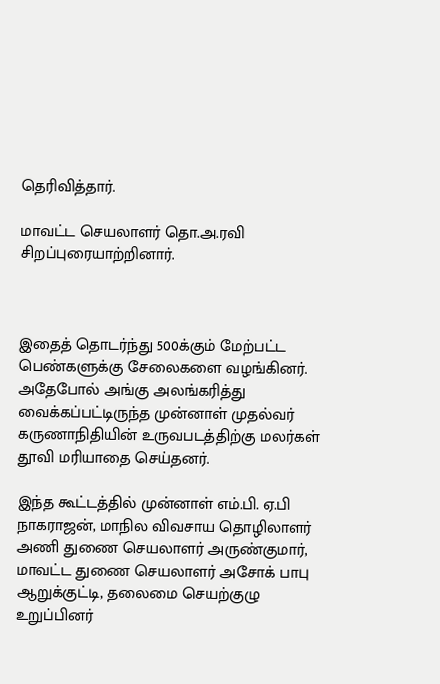தெரிவித்தார்.

மாவட்ட செயலாளர் தொ.அ.ரவி சிறப்புரையாற்றினார்.



இதைத் தொடர்ந்து 500க்கும் மேற்பட்ட பெண்களுக்கு சேலைகளை வழங்கினர். அதேபோல் அங்கு அலங்கரித்து வைக்கப்பட்டிருந்த முன்னாள் முதல்வர் கருணாநிதியின் உருவபடத்திற்கு மலர்கள் தூவி மரியாதை செய்தனர்.

இந்த கூட்டத்தில் முன்னாள் எம்.பி. ஏ.பி நாகராஜன், மாநில விவசாய தொழிலாளர் அணி துணை செயலாளர் அருண்குமார், மாவட்ட துணை செயலாளர் அசோக் பாபு ஆறுக்குட்டி, தலைமை செயற்குழு உறுப்பினர்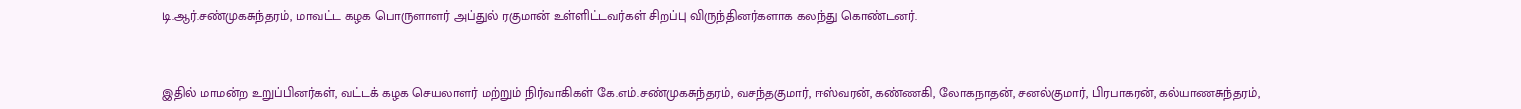டி.ஆர்.சண்முகசுந்தரம், மாவட்ட கழக பொருளாளர் அப்துல் ரகுமான் உள்ளிட்டவர்கள் சிறப்பு விருந்தினர்களாக கலந்து கொண்டனர்.



இதில் மாமன்ற உறுப்பினர்கள், வட்டக் கழக செயலாளர் மற்றும் நிர்வாகிகள் கே.எம்.சண்முகசுந்தரம், வசந்தகுமார், ஈஸ்வரன், கண்ணகி, லோகநாதன், சனல்குமார், பிரபாகரன், கல்யாணசுந்தரம்,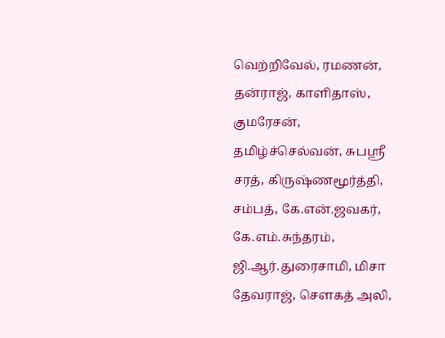வெற்றிவேல், ரமணன், தன்ராஜ், காளிதாஸ், குமரேசன், தமிழ்ச்செல்வன், சுபஸ்ரீ சரத், கிருஷ்ணமூர்த்தி, சம்பத், கே.என்.ஜவகர், கே.எம்.சுந்தரம், ஜி.ஆர்.துரைசாமி, மிசா தேவராஜ், சௌகத் அலி,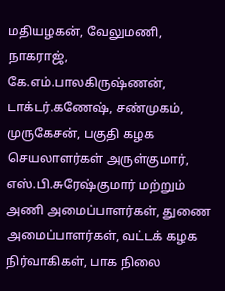மதியழகன், வேலுமணி, நாகராஜ், கே.எம்.பாலகிருஷ்ணன், டாக்டர்.கணேஷ், சண்முகம், முருகேசன், பகுதி கழக செயலாளர்கள் அருள்குமார், எஸ்.பி.சுரேஷ்குமார் மற்றும் அணி அமைப்பாளர்கள், துணை அமைப்பாளர்கள், வட்டக் கழக நிர்வாகிகள், பாக நிலை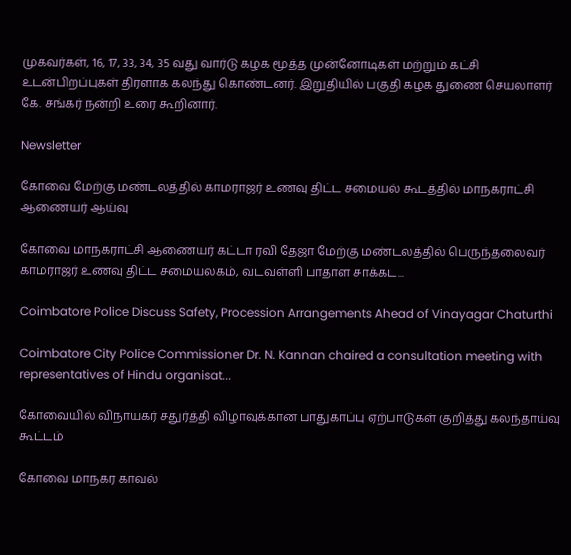முகவர்கள், 16, 17, 33, 34, 35 வது வார்டு கழக மூத்த முன்னோடிகள் மற்றும் கட்சி உடன்பிறப்புகள் திரளாக கலந்து கொண்டனர். இறுதியில் பகுதி கழக துணை செயலாளர் கே. சங்கர் நன்றி உரை கூறினார்.

Newsletter

கோவை மேற்கு மண்டலத்தில் காமராஜர் உணவு திட்ட சமையல் கூடத்தில் மாநகராட்சி ஆணையர் ஆய்வு

கோவை மாநகராட்சி ஆணையர் கட்டா ரவி தேஜா மேற்கு மண்டலத்தில் பெருந்தலைவர் காமராஜர் உணவு திட்ட சமையலகம், வடவள்ளி பாதாள சாக்கட...

Coimbatore Police Discuss Safety, Procession Arrangements Ahead of Vinayagar Chaturthi

Coimbatore City Police Commissioner Dr. N. Kannan chaired a consultation meeting with representatives of Hindu organisat...

கோவையில் விநாயகர் சதுர்த்தி விழாவுக்கான பாதுகாப்பு ஏற்பாடுகள் குறித்து கலந்தாய்வு கூட்டம்

கோவை மாநகர காவல்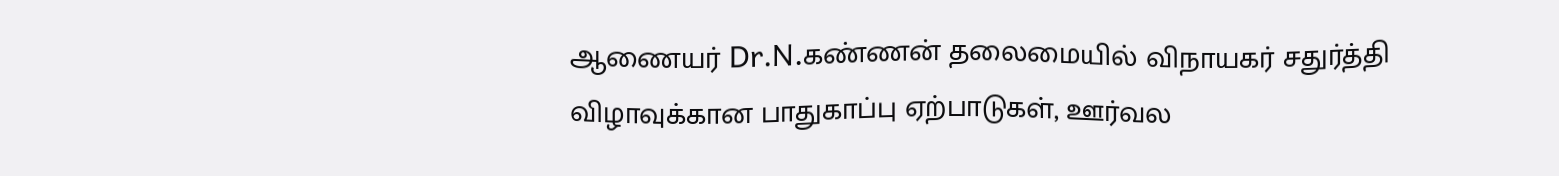ஆணையர் Dr.N.கண்ணன் தலைமையில் விநாயகர் சதுர்த்தி விழாவுக்கான பாதுகாப்பு ஏற்பாடுகள், ஊர்வல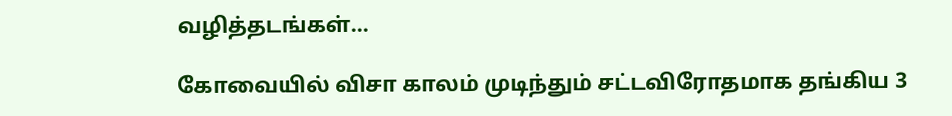வழித்தடங்கள்...

கோவையில் விசா காலம் முடிந்தும் சட்டவிரோதமாக தங்கிய 3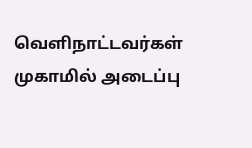வெளிநாட்டவர்கள் முகாமில் அடைப்பு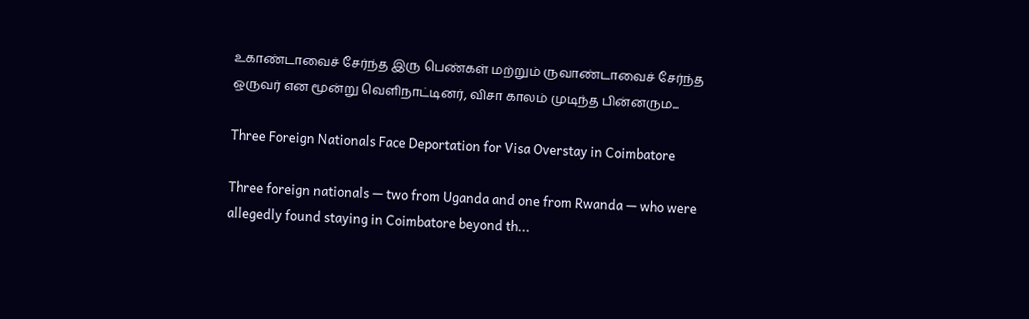உகாண்டாவைச் சேர்ந்த இரு பெண்கள் மற்றும் ருவாண்டாவைச் சேர்ந்த ஒருவர் என மூன்று வெளிநாட்டினர், விசா காலம் முடிந்த பின்னரும...

Three Foreign Nationals Face Deportation for Visa Overstay in Coimbatore

Three foreign nationals — two from Uganda and one from Rwanda — who were allegedly found staying in Coimbatore beyond th...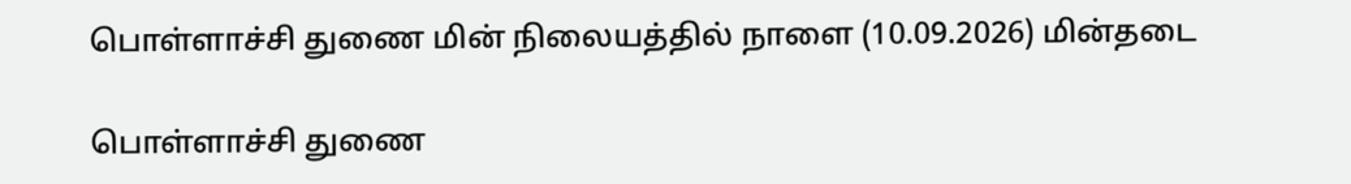பொள்ளாச்சி துணை மின் நிலையத்தில் நாளை (10.09.2026) மின்தடை

பொள்ளாச்சி துணை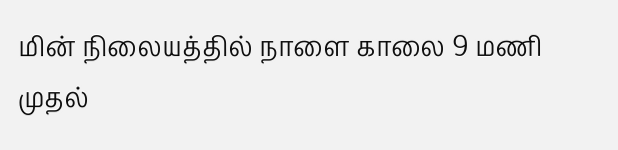மின் நிலையத்தில் நாளை காலை 9 மணி முதல்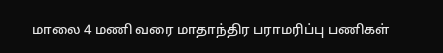மாலை 4 மணி வரை மாதாந்திர பராமரிப்பு பணிகள்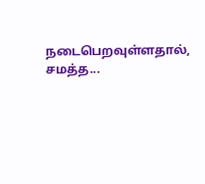நடைபெறவுள்ளதால், சமத்த...